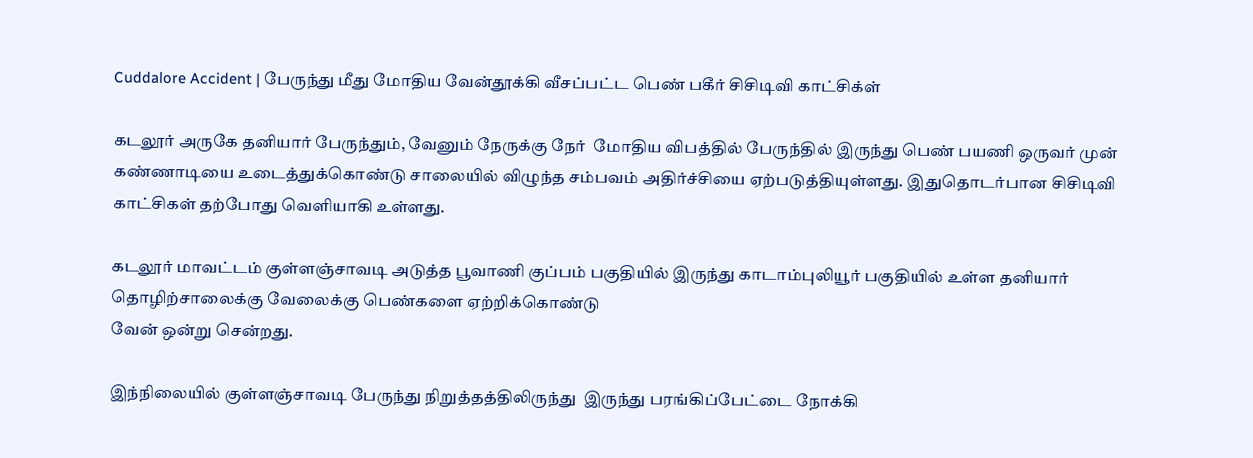Cuddalore Accident | பேருந்து மீது மோதிய வேன்தூக்கி வீசப்பட்ட பெண் பகீர் சிசிடிவி காட்சிக்ள்

கடலூர் அருகே தனியார் பேருந்தும், வேனும் நேருக்கு நேர்  மோதிய விபத்தில் பேருந்தில் இருந்து பெண் பயணி ஒருவர் முன் கண்ணாடியை உடைத்துக்கொண்டு சாலையில் விழுந்த சம்பவம் அதிர்ச்சியை ஏற்படுத்தியுள்ளது. இதுதொடர்பான சிசிடிவி காட்சிகள் தற்போது வெளியாகி உள்ளது.

கடலூர் மாவட்டம் குள்ளஞ்சாவடி அடுத்த பூவாணி குப்பம் பகுதியில் இருந்து காடாம்புலியூர் பகுதியில் உள்ள தனியார் தொழிற்சாலைக்கு வேலைக்கு பெண்களை ஏற்றிக்கொண்டு
வேன் ஒன்று சென்றது.

இந்நிலையில் குள்ளஞ்சாவடி பேருந்து நிறுத்தத்திலிருந்து  இருந்து பரங்கிப்பேட்டை நோக்கி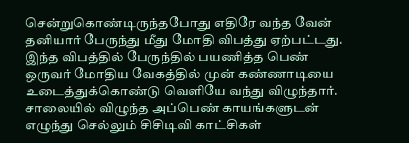சென்றுகொண்டிருந்தபோது எதிரே வந்த வேன்  தனியார் பேருந்து மீது மோதி விபத்து ஏற்பட்டது. இந்த விபத்தில் பேருந்தில் பயணித்த பெண் ஒருவர் மோதிய வேகத்தில் முன் கண்ணாடியை உடைத்துக்கொண்டு வெளியே வந்து விழுந்தார். சாலையில் விழுந்த அப்பெண் காயங்களுடன் எழுந்து செல்லும் சிசிடிவி காட்சிகள்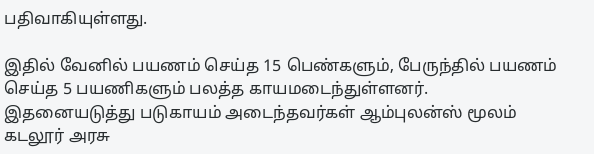பதிவாகியுள்ளது.

இதில் வேனில் பயணம் செய்த 15 பெண்களும், பேருந்தில் பயணம் செய்த 5 பயணிகளும் பலத்த காயமடைந்துள்ளனர். இதனையடுத்து படுகாயம் அடைந்தவர்கள் ஆம்புலன்ஸ் மூலம் கடலூர் அரசு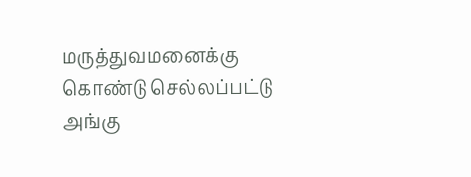மருத்துவமனைக்கு கொண்டு செல்லப்பட்டு அங்கு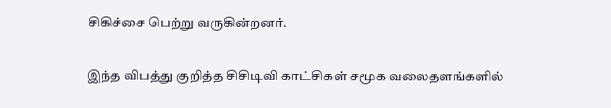சிகிச்சை பெற்று வருகின்றனர்.

இந்த விபத்து குறித்த சிசிடிவி காட்சிகள் சமூக வலைதளங்களில்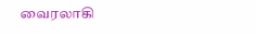வைரலாகி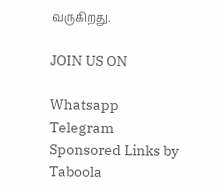வருகிறது.

JOIN US ON

Whatsapp
Telegram
Sponsored Links by Taboola